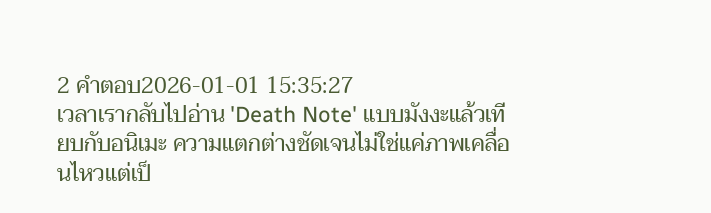2 คำตอบ2026-01-01 15:35:27
เวลาเรากลับไปอ่าน 'Death Note' แบบมังงะแล้วเทียบกับอนิเมะ ความแตกต่างชัดเจนไม่ใช่แค่ภาพเคลื่อนไหวแต่เป็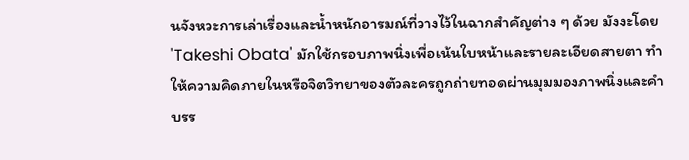นจังหวะการเล่าเรื่องและน้ำหนักอารมณ์ที่วางไว้ในฉากสำคัญต่าง ๆ ด้วย มังงะโดย 'Takeshi Obata' มักใช้กรอบภาพนิ่งเพื่อเน้นใบหน้าและรายละเอียดสายตา ทำให้ความคิดภายในหรือจิตวิทยาของตัวละครถูกถ่ายทอดผ่านมุมมองภาพนิ่งและคำบรร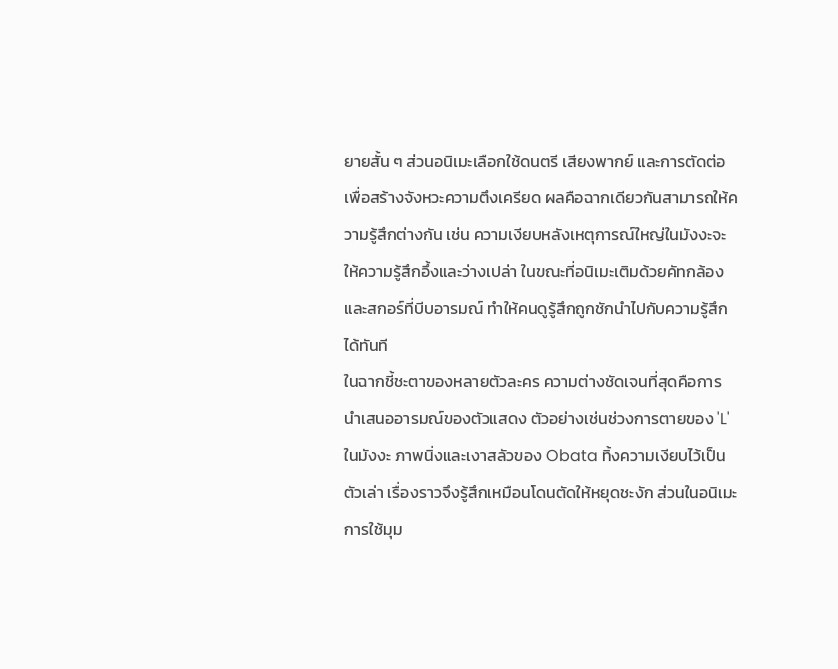ยายสั้น ๆ ส่วนอนิเมะเลือกใช้ดนตรี เสียงพากย์ และการตัดต่อเพื่อสร้างจังหวะความตึงเครียด ผลคือฉากเดียวกันสามารถให้ความรู้สึกต่างกัน เช่น ความเงียบหลังเหตุการณ์ใหญ่ในมังงะจะให้ความรู้สึกอึ้งและว่างเปล่า ในขณะที่อนิเมะเติมด้วยคัทกล้องและสกอร์ที่บีบอารมณ์ ทำให้คนดูรู้สึกถูกชักนำไปกับความรู้สึกได้ทันที
ในฉากชี้ชะตาของหลายตัวละคร ความต่างชัดเจนที่สุดคือการนำเสนออารมณ์ของตัวแสดง ตัวอย่างเช่นช่วงการตายของ 'L' ในมังงะ ภาพนิ่งและเงาสลัวของ Obata ทิ้งความเงียบไว้เป็นตัวเล่า เรื่องราวจึงรู้สึกเหมือนโดนตัดให้หยุดชะงัก ส่วนในอนิเมะ การใช้มุม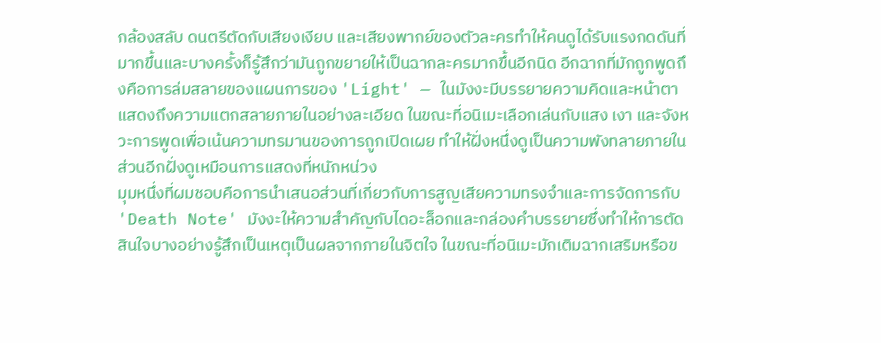กล้องสลับ ดนตรีตัดกับเสียงเงียบ และเสียงพากย์ของตัวละครทำให้คนดูได้รับแรงกดดันที่มากขึ้นและบางครั้งก็รู้สึกว่ามันถูกขยายให้เป็นฉากละครมากขึ้นอีกนิด อีกฉากที่มักถูกพูดถึงคือการล่มสลายของแผนการของ 'Light' — ในมังงะมีบรรยายความคิดและหน้าตาแสดงถึงความแตกสลายภายในอย่างละเอียด ในขณะที่อนิเมะเลือกเล่นกับแสง เงา และจังหวะการพูดเพื่อเน้นความทรมานของการถูกเปิดเผย ทำให้ฝั่งหนึ่งดูเป็นความพังทลายภายใน ส่วนอีกฝั่งดูเหมือนการแสดงที่หนักหน่วง
มุมหนึ่งที่ผมชอบคือการนำเสนอส่วนที่เกี่ยวกับการสูญเสียความทรงจำและการจัดการกับ 'Death Note' มังงะให้ความสำคัญกับไดอะล็อกและกล่องคำบรรยายซึ่งทำให้การตัดสินใจบางอย่างรู้สึกเป็นเหตุเป็นผลจากภายในจิตใจ ในขณะที่อนิเมะมักเติมฉากเสริมหรือข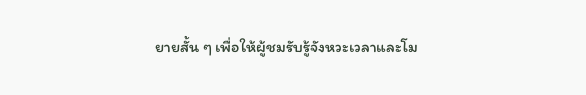ยายสั้น ๆ เพื่อให้ผู้ชมรับรู้จังหวะเวลาและโม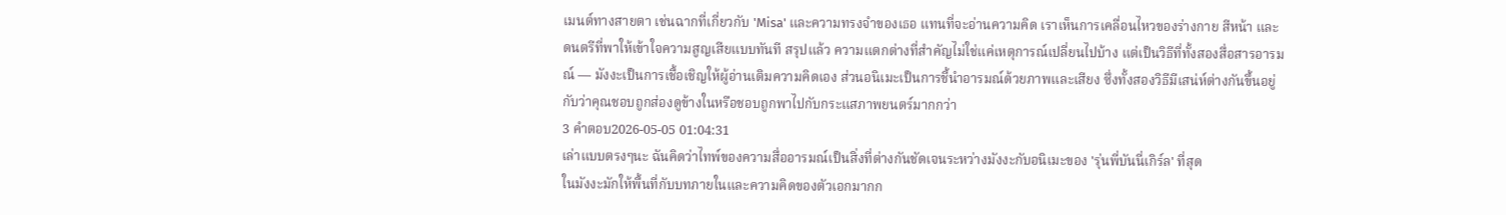เมนต์ทางสายตา เช่นฉากที่เกี่ยวกับ 'Misa' และความทรงจำของเธอ แทนที่จะอ่านความคิด เราเห็นการเคลื่อนไหวของร่างกาย สีหน้า และดนตรีที่พาให้เข้าใจความสูญเสียแบบทันที สรุปแล้ว ความแตกต่างที่สำคัญไม่ใช่แค่เหตุการณ์เปลี่ยนไปบ้าง แต่เป็นวิธีที่ทั้งสองสื่อสารอารมณ์ — มังงะเป็นการเชื้อเชิญให้ผู้อ่านเติมความคิดเอง ส่วนอนิเมะเป็นการชี้นำอารมณ์ด้วยภาพและเสียง ซึ่งทั้งสองวิธีมีเสน่ห์ต่างกันขึ้นอยู่กับว่าคุณชอบถูกส่องดูข้างในหรือชอบถูกพาไปกับกระแสภาพยนตร์มากกว่า
3 คำตอบ2026-05-05 01:04:31
เล่าแบบตรงๆนะ ฉันคิดว่าไทพ์ของความสื่ออารมณ์เป็นสิ่งที่ต่างกันชัดเจนระหว่างมังงะกับอนิเมะของ 'รุ่นพี่บันนี่เกิร์ล' ที่สุด
ในมังงะมักให้พื้นที่กับบทภายในและความคิดของตัวเอกมากก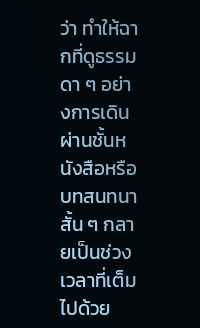ว่า ทำให้ฉากที่ดูธรรมดา ๆ อย่างการเดินผ่านชั้นหนังสือหรือบทสนทนาสั้น ๆ กลายเป็นช่วงเวลาที่เต็มไปด้วย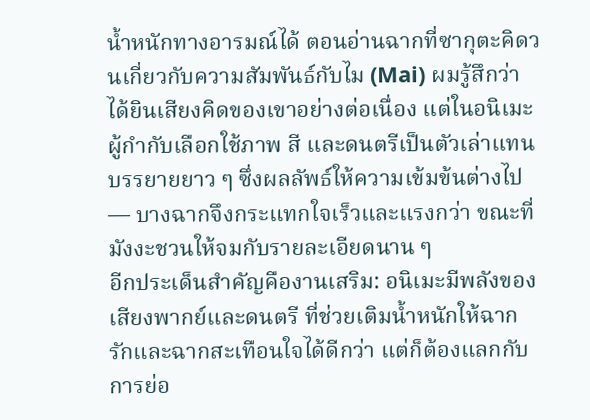น้ำหนักทางอารมณ์ได้ ตอนอ่านฉากที่ซากุตะคิดวนเกี่ยวกับความสัมพันธ์กับไม (Mai) ผมรู้สึกว่าได้ยินเสียงคิดของเขาอย่างต่อเนื่อง แต่ในอนิเมะผู้กำกับเลือกใช้ภาพ สี และดนตรีเป็นตัวเล่าแทนบรรยายยาว ๆ ซึ่งผลลัพธ์ให้ความเข้มข้นต่างไป — บางฉากจึงกระแทกใจเร็วและแรงกว่า ขณะที่มังงะชวนให้จมกับรายละเอียดนาน ๆ
อีกประเด็นสำคัญคืองานเสริม: อนิเมะมีพลังของเสียงพากย์และดนตรี ที่ช่วยเติมน้ำหนักให้ฉากรักและฉากสะเทือนใจได้ดีกว่า แต่ก็ต้องแลกกับการย่อ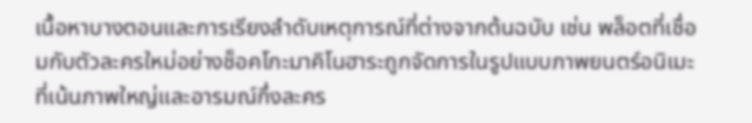เนื้อหาบางตอนและการเรียงลำดับเหตุการณ์ที่ต่างจากต้นฉบับ เช่น พล็อตที่เชื่อมกับตัวละครใหม่อย่างช็อคโกะมาคิโนฮาระถูกจัดการในรูปแบบภาพยนตร์อนิเมะที่เน้นภาพใหญ่และอารมณ์กึ่งละคร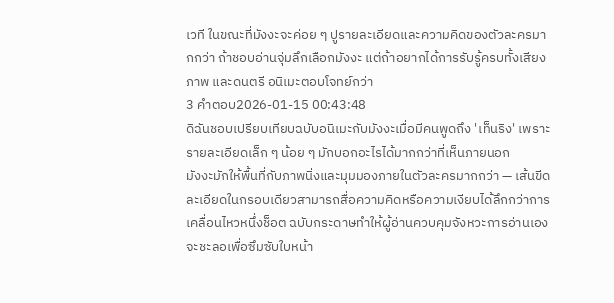เวที ในขณะที่มังงะจะค่อย ๆ ปูรายละเอียดและความคิดของตัวละครมากกว่า ถ้าชอบอ่านจุ่มลึกเลือกมังงะ แต่ถ้าอยากได้การรับรู้ครบทั้งเสียง ภาพ และดนตรี อนิเมะตอบโจทย์กว่า
3 คำตอบ2026-01-15 00:43:48
ดิฉันชอบเปรียบเทียบฉบับอนิเมะกับมังงะเมื่อมีคนพูดถึง 'เท็นริง' เพราะรายละเอียดเล็ก ๆ น้อย ๆ มักบอกอะไรได้มากกว่าที่เห็นภายนอก
มังงะมักให้พื้นที่กับภาพนิ่งและมุมมองภายในตัวละครมากกว่า — เส้นขีดละเอียดในกรอบเดียวสามารถสื่อความคิดหรือความเงียบได้ลึกกว่าการเคลื่อนไหวหนึ่งช็อต ฉบับกระดาษทำให้ผู้อ่านควบคุมจังหวะการอ่านเอง จะชะลอเพื่อซึมซับใบหน้า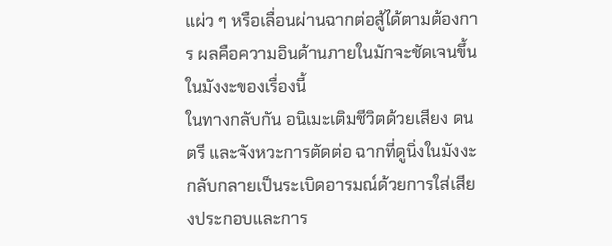แผ่ว ๆ หรือเลื่อนผ่านฉากต่อสู้ได้ตามต้องการ ผลคือความอินด้านภายในมักจะชัดเจนขึ้นในมังงะของเรื่องนี้
ในทางกลับกัน อนิเมะเติมชีวิตด้วยเสียง ดนตรี และจังหวะการตัดต่อ ฉากที่ดูนิ่งในมังงะกลับกลายเป็นระเบิดอารมณ์ด้วยการใส่เสียงประกอบและการ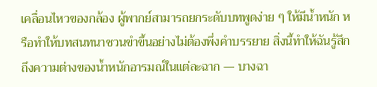เคลื่อนไหวของกล้อง ผู้พากย์สามารถยกระดับบทพูดง่าย ๆ ให้มีน้ำหนัก หรือทำให้บทสนทนาชวนขำขึ้นอย่างไม่ต้องพึ่งคำบรรยาย สิ่งนี้ทำให้ฉันรู้สึกถึงความต่างของน้ำหนักอารมณ์ในแต่ละฉาก — บางฉา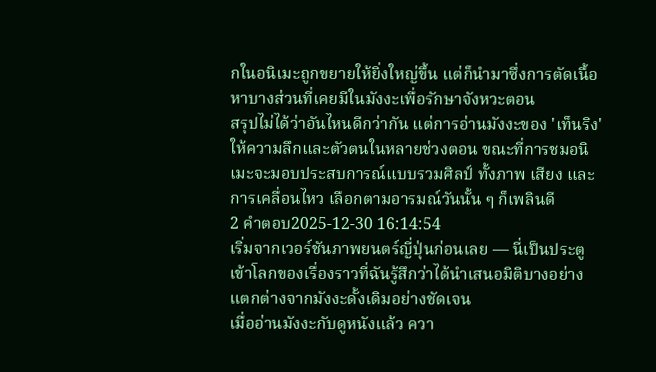กในอนิเมะถูกขยายให้ยิ่งใหญ่ขึ้น แต่ก็นำมาซึ่งการตัดเนื้อหาบางส่วนที่เคยมีในมังงะเพื่อรักษาจังหวะตอน
สรุปไม่ได้ว่าอันไหนดีกว่ากัน แต่การอ่านมังงะของ 'เท็นริง' ให้ความลึกและตัวตนในหลายช่วงตอน ขณะที่การชมอนิเมะจะมอบประสบการณ์แบบรวมศิลป์ ทั้งภาพ เสียง และการเคลื่อนไหว เลือกตามอารมณ์วันนั้น ๆ ก็เพลินดี
2 คำตอบ2025-12-30 16:14:54
เริ่มจากเวอร์ชันภาพยนตร์ญี่ปุ่นก่อนเลย — นี่เป็นประตูเข้าโลกของเรื่องราวที่ฉันรู้สึกว่าได้นำเสนอมิติบางอย่างแตกต่างจากมังงะดั้งเดิมอย่างชัดเจน
เมื่ออ่านมังงะกับดูหนังแล้ว ควา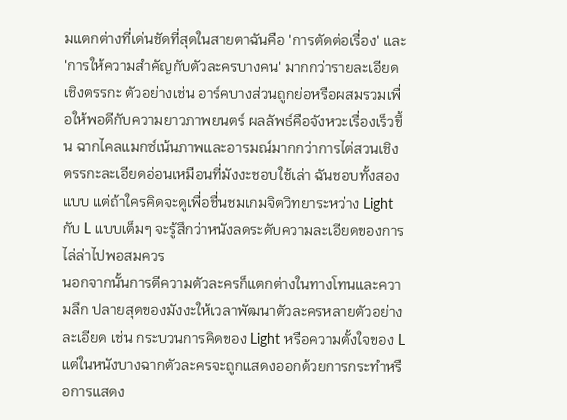มแตกต่างที่เด่นชัดที่สุดในสายตาฉันคือ 'การตัดต่อเรื่อง' และ 'การให้ความสำคัญกับตัวละครบางคน' มากกว่ารายละเอียดเชิงตรรกะ ตัวอย่างเช่น อาร์คบางส่วนถูกย่อหรือผสมรวมเพื่อให้พอดีกับความยาวภาพยนตร์ ผลลัพธ์คือจังหวะเรื่องเร็วขึ้น ฉากไคลแมกซ์เน้นภาพและอารมณ์มากกว่าการไต่สวนเชิงตรรกะละเอียดอ่อนเหมือนที่มังงะชอบใช้เล่า ฉันชอบทั้งสองแบบ แต่ถ้าใครคิดจะดูเพื่อชื่นชมเกมจิตวิทยาระหว่าง Light กับ L แบบเต็มๆ จะรู้สึกว่าหนังลดระดับความละเอียดของการไล่ล่าไปพอสมควร
นอกจากนั้นการตีความตัวละครก็แตกต่างในทางโทนและความลึก ปลายสุดของมังงะให้เวลาพัฒนาตัวละครหลายตัวอย่างละเอียด เช่น กระบวนการคิดของ Light หรือความตั้งใจของ L แต่ในหนังบางฉากตัวละครจะถูกแสดงออกด้วยการกระทำหรือการแสดง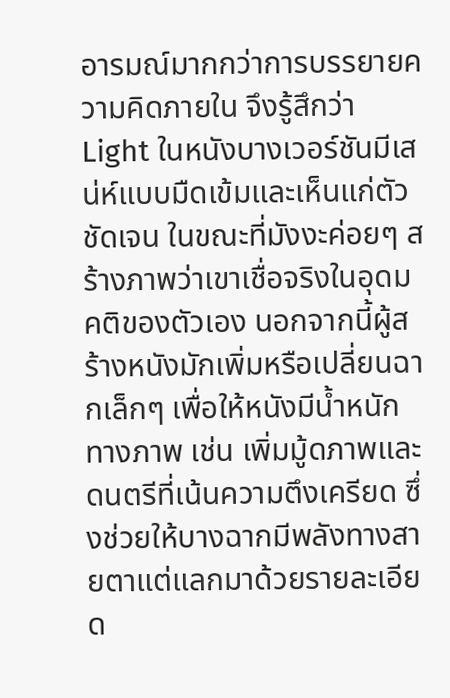อารมณ์มากกว่าการบรรยายความคิดภายใน จึงรู้สึกว่า Light ในหนังบางเวอร์ชันมีเสน่ห์แบบมืดเข้มและเห็นแก่ตัวชัดเจน ในขณะที่มังงะค่อยๆ สร้างภาพว่าเขาเชื่อจริงในอุดมคติของตัวเอง นอกจากนี้ผู้สร้างหนังมักเพิ่มหรือเปลี่ยนฉากเล็กๆ เพื่อให้หนังมีน้ำหนักทางภาพ เช่น เพิ่มมู้ดภาพและดนตรีที่เน้นความตึงเครียด ซึ่งช่วยให้บางฉากมีพลังทางสายตาแต่แลกมาด้วยรายละเอียด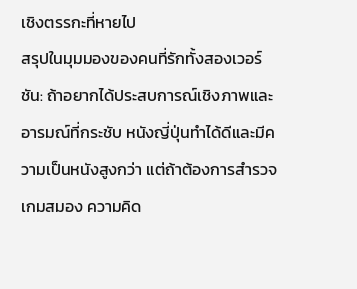เชิงตรรกะที่หายไป
สรุปในมุมมองของคนที่รักทั้งสองเวอร์ชัน: ถ้าอยากได้ประสบการณ์เชิงภาพและอารมณ์ที่กระชับ หนังญี่ปุ่นทำได้ดีและมีความเป็นหนังสูงกว่า แต่ถ้าต้องการสำรวจเกมสมอง ความคิด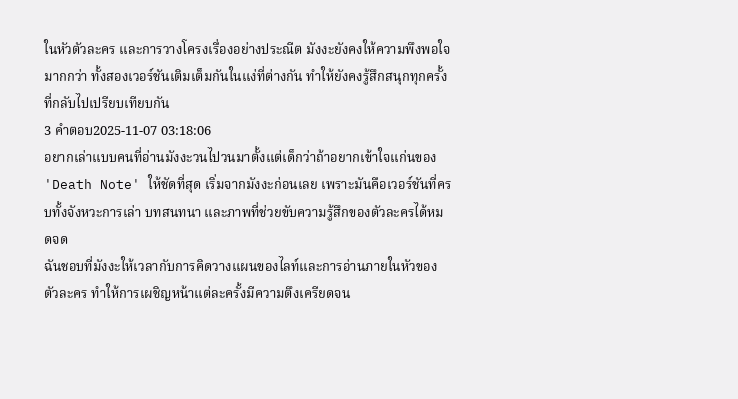ในหัวตัวละคร และการวางโครงเรื่องอย่างประณีต มังงะยังคงให้ความพึงพอใจมากกว่า ทั้งสองเวอร์ชันเติมเต็มกันในแง่ที่ต่างกัน ทำให้ยังคงรู้สึกสนุกทุกครั้งที่กลับไปเปรียบเทียบกัน
3 คำตอบ2025-11-07 03:18:06
อยากเล่าแบบคนที่อ่านมังงะวนไปวนมาตั้งแต่เด็กว่าถ้าอยากเข้าใจแก่นของ 'Death Note' ให้ชัดที่สุด เริ่มจากมังงะก่อนเลย เพราะมันคือเวอร์ชันที่ครบทั้งจังหวะการเล่า บทสนทนา และภาพที่ช่วยขับความรู้สึกของตัวละครได้หมดจด
ฉันชอบที่มังงะให้เวลากับการคิดวางแผนของไลท์และการอ่านภายในหัวของตัวละคร ทำให้การเผชิญหน้าแต่ละครั้งมีความตึงเครียดจน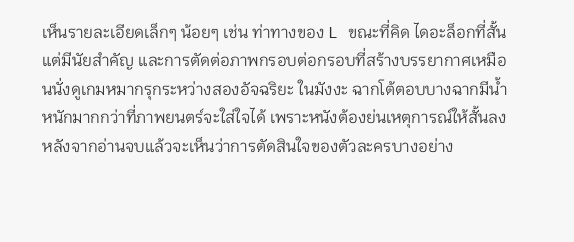เห็นรายละเอียดเล็กๆ น้อยๆ เช่น ท่าทางของ L ขณะที่คิด ไดอะล็อกที่สั้นแต่มีนัยสำคัญ และการตัดต่อภาพกรอบต่อกรอบที่สร้างบรรยากาศเหมือนนั่งดูเกมหมากรุกระหว่างสองอัจฉริยะ ในมังงะ ฉากโต้ตอบบางฉากมีน้ำหนักมากกว่าที่ภาพยนตร์จะใส่ใจได้ เพราะหนังต้องย่นเหตุการณ์ให้สั้นลง
หลังจากอ่านจบแล้วจะเห็นว่าการตัดสินใจของตัวละครบางอย่าง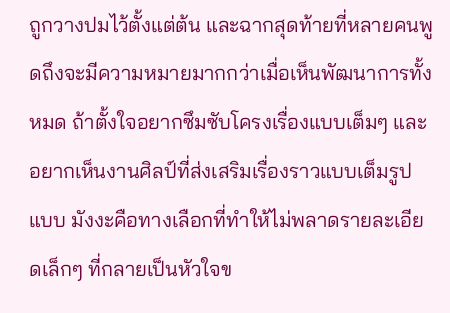ถูกวางปมไว้ตั้งแต่ต้น และฉากสุดท้ายที่หลายคนพูดถึงจะมีความหมายมากกว่าเมื่อเห็นพัฒนาการทั้งหมด ถ้าตั้งใจอยากซึมซับโครงเรื่องแบบเต็มๆ และอยากเห็นงานศิลป์ที่ส่งเสริมเรื่องราวแบบเต็มรูปแบบ มังงะคือทางเลือกที่ทำให้ไม่พลาดรายละเอียดเล็กๆ ที่กลายเป็นหัวใจข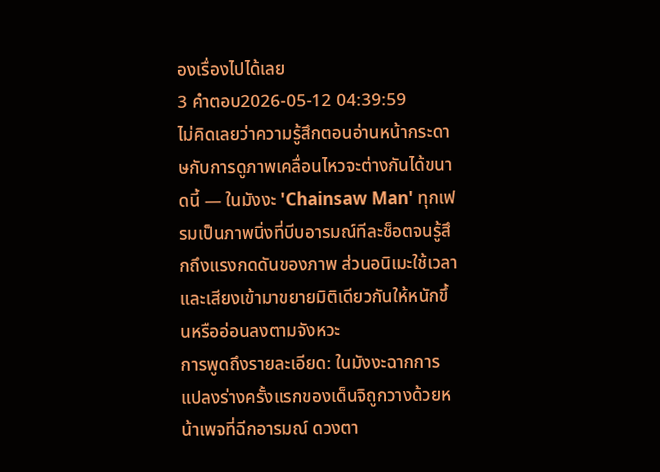องเรื่องไปได้เลย
3 คำตอบ2026-05-12 04:39:59
ไม่คิดเลยว่าความรู้สึกตอนอ่านหน้ากระดาษกับการดูภาพเคลื่อนไหวจะต่างกันได้ขนาดนี้ — ในมังงะ 'Chainsaw Man' ทุกเฟรมเป็นภาพนิ่งที่บีบอารมณ์ทีละช็อตจนรู้สึกถึงแรงกดดันของภาพ ส่วนอนิเมะใช้เวลาและเสียงเข้ามาขยายมิติเดียวกันให้หนักขึ้นหรืออ่อนลงตามจังหวะ
การพูดถึงรายละเอียด: ในมังงะฉากการแปลงร่างครั้งแรกของเด็นจิถูกวางด้วยหน้าเพจที่ฉีกอารมณ์ ดวงตา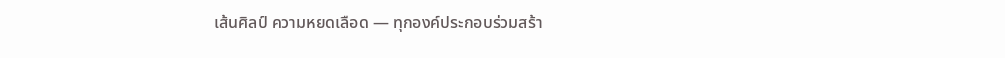เส้นศิลป์ ความหยดเลือด — ทุกองค์ประกอบร่วมสร้า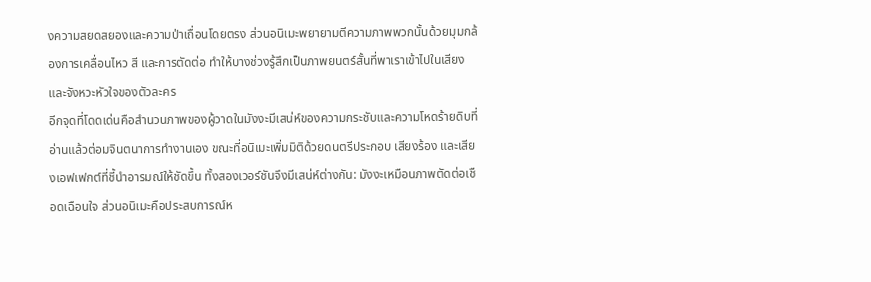งความสยดสยองและความป่าเถื่อนโดยตรง ส่วนอนิเมะพยายามตีความภาพพวกนั้นด้วยมุมกล้องการเคลื่อนไหว สี และการตัดต่อ ทำให้บางช่วงรู้สึกเป็นภาพยนตร์สั้นที่พาเราเข้าไปในเสียงและจังหวะหัวใจของตัวละคร
อีกจุดที่โดดเด่นคือสำนวนภาพของผู้วาดในมังงะมีเสน่ห์ของความกระชับและความโหดร้ายดิบที่อ่านแล้วต่อมจินตนาการทำงานเอง ขณะที่อนิเมะเพิ่มมิติด้วยดนตรีประกอบ เสียงร้อง และเสียงเอฟเฟกต์ที่ชี้นำอารมณ์ให้ชัดขึ้น ทั้งสองเวอร์ชันจึงมีเสน่ห์ต่างกัน: มังงะเหมือนภาพตัดต่อเชือดเฉือนใจ ส่วนอนิเมะคือประสบการณ์ห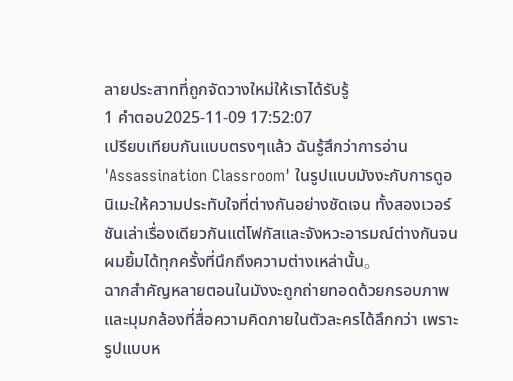ลายประสาทที่ถูกจัดวางใหม่ให้เราได้รับรู้
1 คำตอบ2025-11-09 17:52:07
เปรียบเทียบกันแบบตรงๆแล้ว ฉันรู้สึกว่าการอ่าน 'Assassination Classroom' ในรูปแบบมังงะกับการดูอนิเมะให้ความประทับใจที่ต่างกันอย่างชัดเจน ทั้งสองเวอร์ชันเล่าเรื่องเดียวกันแต่โฟกัสและจังหวะอารมณ์ต่างกันจนผมยิ้มได้ทุกครั้งที่นึกถึงความต่างเหล่านั้น。
ฉากสำคัญหลายตอนในมังงะถูกถ่ายทอดด้วยกรอบภาพและมุมกล้องที่สื่อความคิดภายในตัวละครได้ลึกกว่า เพราะรูปแบบห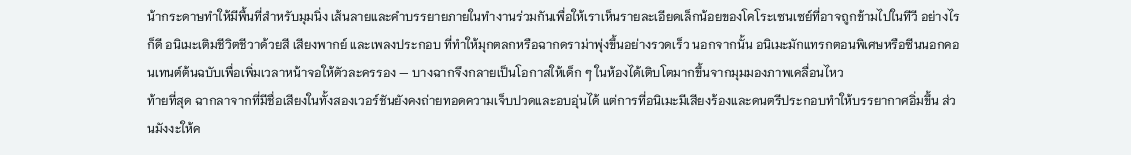น้ากระดาษทำให้มีพื้นที่สำหรับมุมนิ่ง เส้นลายและคำบรรยายภายในทำงานร่วมกันเพื่อให้เราเห็นรายละเอียดเล็กน้อยของโคโระเซนเซย์ที่อาจถูกข้ามไปในทีวี อย่างไรก็ดี อนิเมะเติมชีวิตชีวาด้วยสี เสียงพากย์ และเพลงประกอบ ที่ทำให้มุกตลกหรือฉากดราม่าพุ่งขึ้นอย่างรวดเร็ว นอกจากนั้น อนิเมะมักแทรกตอนพิเศษหรือซีนนอกคอนเทนต์ต้นฉบับเพื่อเพิ่มเวลาหน้าจอให้ตัวละครรอง — บางฉากจึงกลายเป็นโอกาสให้เด็ก ๆ ในห้องได้เติบโตมากขึ้นจากมุมมองภาพเคลื่อนไหว
ท้ายที่สุด ฉากลาจากที่มีชื่อเสียงในทั้งสองเวอร์ชันยังคงถ่ายทอดความเจ็บปวดและอบอุ่นได้ แต่การที่อนิเมะมีเสียงร้องและดนตรีประกอบทำให้บรรยากาศอิ่มขึ้น ส่วนมังงะให้ค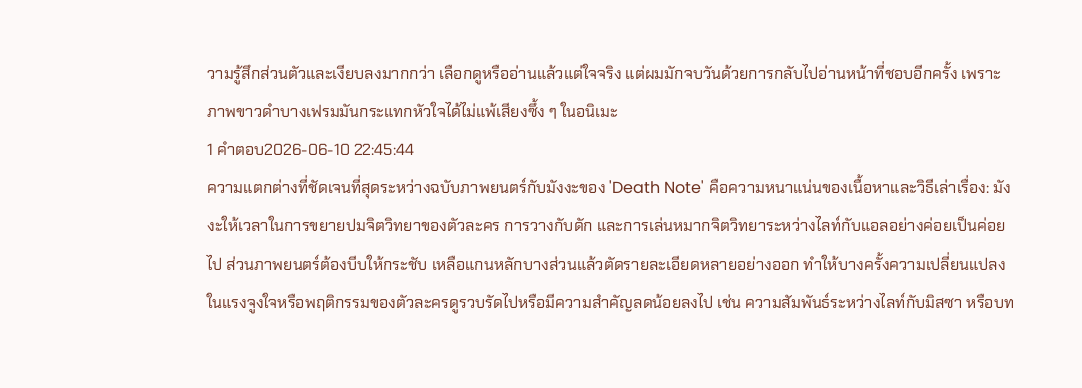วามรู้สึกส่วนตัวและเงียบลงมากกว่า เลือกดูหรืออ่านแล้วแต่ใจจริง แต่ผมมักจบวันด้วยการกลับไปอ่านหน้าที่ชอบอีกครั้ง เพราะภาพขาวดำบางเฟรมมันกระแทกหัวใจได้ไม่แพ้เสียงซึ้ง ๆ ในอนิเมะ
1 คำตอบ2026-06-10 22:45:44
ความแตกต่างที่ชัดเจนที่สุดระหว่างฉบับภาพยนตร์กับมังงะของ 'Death Note' คือความหนาแน่นของเนื้อหาและวิธีเล่าเรื่อง: มังงะให้เวลาในการขยายปมจิตวิทยาของตัวละคร การวางกับดัก และการเล่นหมากจิตวิทยาระหว่างไลท์กับแอลอย่างค่อยเป็นค่อยไป ส่วนภาพยนตร์ต้องบีบให้กระชับ เหลือแกนหลักบางส่วนแล้วตัดรายละเอียดหลายอย่างออก ทำให้บางครั้งความเปลี่ยนแปลงในแรงจูงใจหรือพฤติกรรมของตัวละครดูรวบรัดไปหรือมีความสำคัญลดน้อยลงไป เช่น ความสัมพันธ์ระหว่างไลท์กับมิสซา หรือบท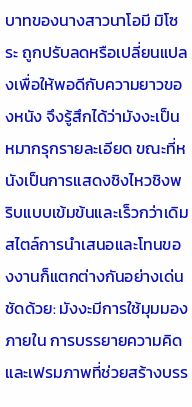บาทของนางสาวนาโอมี มิโซระ ถูกปรับลดหรือเปลี่ยนแปลงเพื่อให้พอดีกับความยาวของหนัง จึงรู้สึกได้ว่ามังงะเป็นหมากรุกรายละเอียด ขณะที่หนังเป็นการแสดงชิงไหวชิงพริบแบบเข้มข้นและเร็วกว่าเดิม
สไตล์การนำเสนอและโทนของงานก็แตกต่างกันอย่างเด่นชัดด้วย: มังงะมีการใช้มุมมองภายใน การบรรยายความคิด และเฟรมภาพที่ช่วยสร้างบรร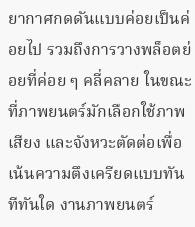ยากาศกดดันแบบค่อยเป็นค่อยไป รวมถึงการวางพล็อตย่อยที่ค่อย ๆ คลี่คลาย ในขณะที่ภาพยนตร์มักเลือกใช้ภาพ เสียง และจังหวะตัดต่อเพื่อเน้นความตึงเครียดแบบทันทีทันใด งานภาพยนตร์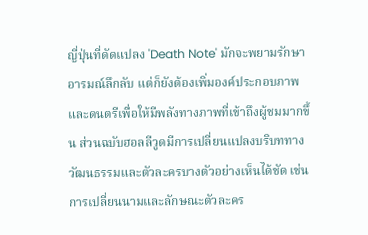ญี่ปุ่นที่ดัดแปลง 'Death Note' มักจะพยามรักษาอารมณ์ลึกลับ แต่ก็ยังต้องเพิ่มองค์ประกอบภาพและดนตรีเพื่อให้มีพลังทางภาพที่เข้าถึงผู้ชมมากขึ้น ส่วนฉบับฮอลลีวูดมีการเปลี่ยนแปลงบริบททางวัฒนธรรมและตัวละครบางตัวอย่างเห็นได้ชัด เช่น การเปลี่ยนนามและลักษณะตัวละคร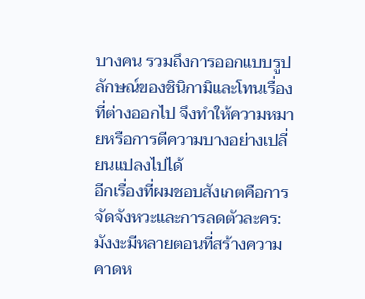บางคน รวมถึงการออกแบบรูปลักษณ์ของชินิกามิและโทนเรื่องที่ต่างออกไป จึงทำให้ความหมายหรือการตีความบางอย่างเปลี่ยนแปลงไปได้
อีกเรื่องที่ผมชอบสังเกตคือการจัดจังหวะและการลดตัวละคร: มังงะมีหลายตอนที่สร้างความคาดห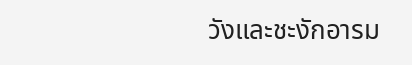วังและชะงักอารม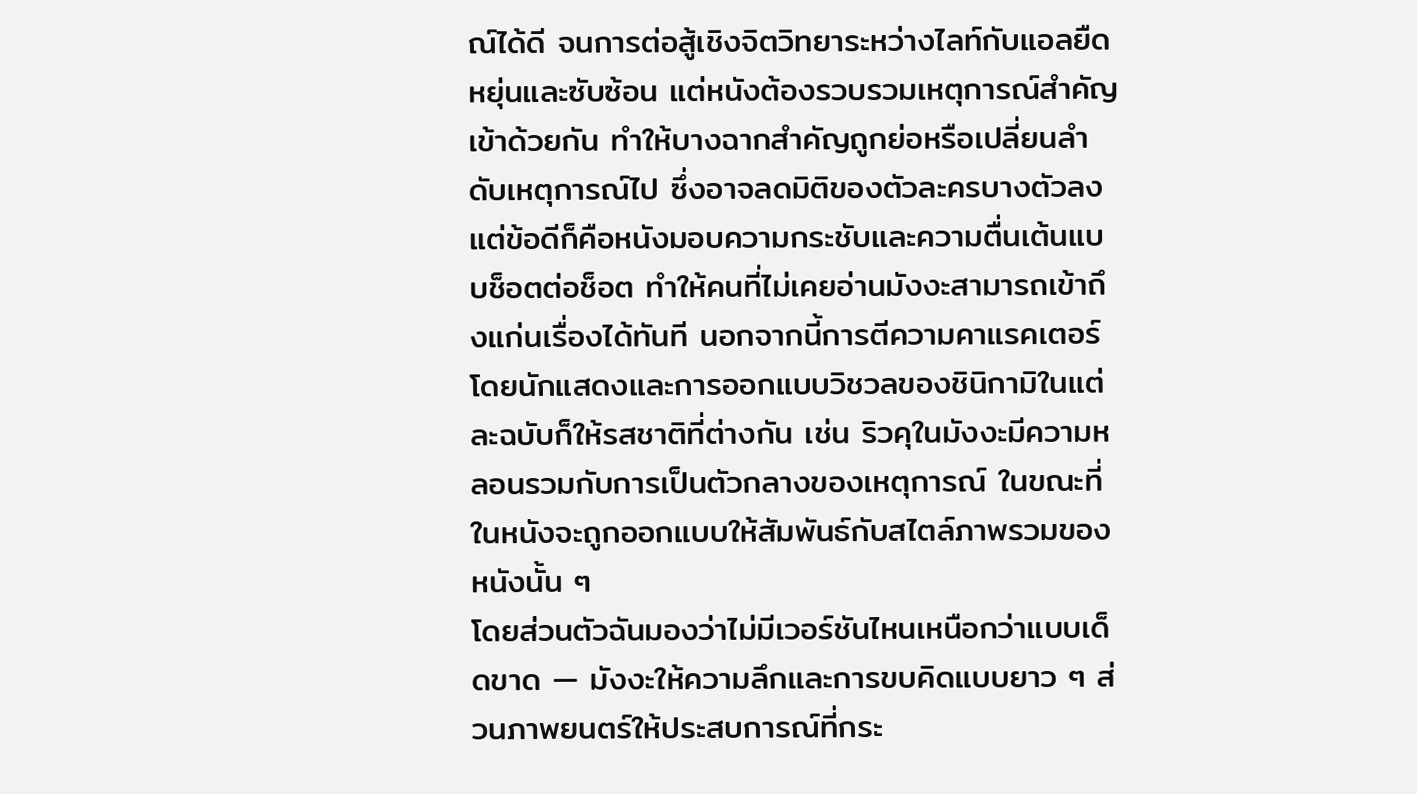ณ์ได้ดี จนการต่อสู้เชิงจิตวิทยาระหว่างไลท์กับแอลยืดหยุ่นและซับซ้อน แต่หนังต้องรวบรวมเหตุการณ์สำคัญเข้าด้วยกัน ทำให้บางฉากสำคัญถูกย่อหรือเปลี่ยนลำดับเหตุการณ์ไป ซึ่งอาจลดมิติของตัวละครบางตัวลง แต่ข้อดีก็คือหนังมอบความกระชับและความตื่นเต้นแบบช็อตต่อช็อต ทำให้คนที่ไม่เคยอ่านมังงะสามารถเข้าถึงแก่นเรื่องได้ทันที นอกจากนี้การตีความคาแรคเตอร์โดยนักแสดงและการออกแบบวิชวลของชินิกามิในแต่ละฉบับก็ให้รสชาติที่ต่างกัน เช่น ริวคุในมังงะมีความหลอนรวมกับการเป็นตัวกลางของเหตุการณ์ ในขณะที่ในหนังจะถูกออกแบบให้สัมพันธ์กับสไตล์ภาพรวมของหนังนั้น ๆ
โดยส่วนตัวฉันมองว่าไม่มีเวอร์ชันไหนเหนือกว่าแบบเด็ดขาด — มังงะให้ความลึกและการขบคิดแบบยาว ๆ ส่วนภาพยนตร์ให้ประสบการณ์ที่กระ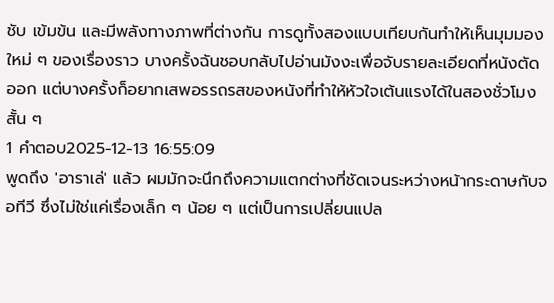ชับ เข้มข้น และมีพลังทางภาพที่ต่างกัน การดูทั้งสองแบบเทียบกันทำให้เห็นมุมมองใหม่ ๆ ของเรื่องราว บางครั้งฉันชอบกลับไปอ่านมังงะเพื่อจับรายละเอียดที่หนังตัดออก แต่บางครั้งก็อยากเสพอรรถรสของหนังที่ทำให้หัวใจเต้นแรงได้ในสองชั่วโมงสั้น ๆ
1 คำตอบ2025-12-13 16:55:09
พูดถึง 'อาราเล่' แล้ว ผมมักจะนึกถึงความแตกต่างที่ชัดเจนระหว่างหน้ากระดาษกับจอทีวี ซึ่งไม่ใช่แค่เรื่องเล็ก ๆ น้อย ๆ แต่เป็นการเปลี่ยนแปล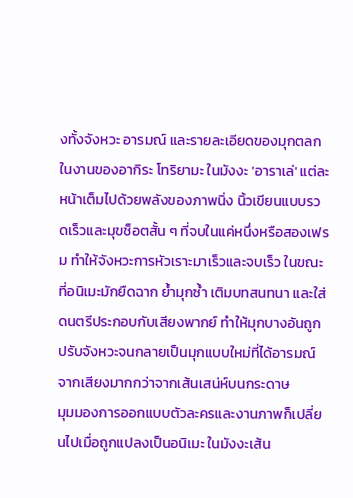งทั้งจังหวะ อารมณ์ และรายละเอียดของมุกตลกในงานของอากิระ โทริยามะ ในมังงะ 'อาราเล่' แต่ละหน้าเต็มไปด้วยพลังของภาพนิ่ง นิ้วเขียนแบบรวดเร็วและมุขช็อตสั้น ๆ ที่จบในแค่หนึ่งหรือสองเฟรม ทำให้จังหวะการหัวเราะมาเร็วและจบเร็ว ในขณะที่อนิเมะมักยืดฉาก ย้ำมุกซ้ำ เติมบทสนทนา และใส่ดนตรีประกอบกับเสียงพากย์ ทำให้มุกบางอันถูกปรับจังหวะจนกลายเป็นมุกแบบใหม่ที่ได้อารมณ์จากเสียงมากกว่าจากเส้นเสน่ห์บนกระดาษ
มุมมองการออกแบบตัวละครและงานภาพก็เปลี่ยนไปเมื่อถูกแปลงเป็นอนิเมะ ในมังงะเส้น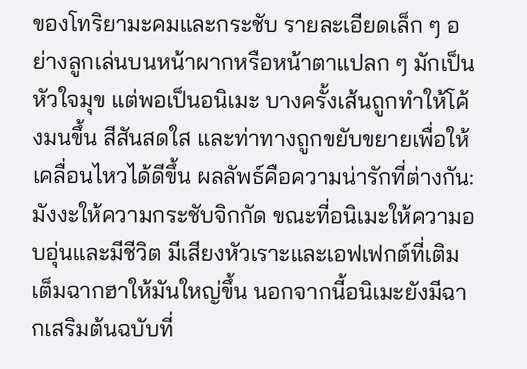ของโทริยามะคมและกระชับ รายละเอียดเล็ก ๆ อย่างลูกเล่นบนหน้าผากหรือหน้าตาแปลก ๆ มักเป็นหัวใจมุข แต่พอเป็นอนิเมะ บางครั้งเส้นถูกทำให้โค้งมนขึ้น สีสันสดใส และท่าทางถูกขยับขยายเพื่อให้เคลื่อนไหวได้ดีขึ้น ผลลัพธ์คือความน่ารักที่ต่างกัน: มังงะให้ความกระชับจิกกัด ขณะที่อนิเมะให้ความอบอุ่นและมีชีวิต มีเสียงหัวเราะและเอฟเฟกต์ที่เติมเต็มฉากฮาให้มันใหญ่ขึ้น นอกจากนี้อนิเมะยังมีฉากเสริมต้นฉบับที่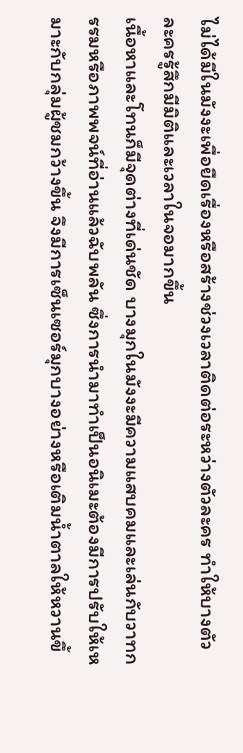ไม่ได้มีในมังงะเพื่อยืดเรื่องหรือสร้างช่วงเวลาติดต่อระหว่างตัวละคร ทำให้บางตัวละครรู้สึกมีมิติและเวลาในจอมากขึ้น
เนื้อหาและโทนก็มีจุดต่างที่เด่นชัด บางมุกในมังงะมีความแสบคมและเล่นกับวาทกรรมหรือภาพพจน์ที่อ่านแล้วฉับพลัน ซึ่งการนำมาทำเป็นอนิเมะต้องมีการปรับให้เหมาะกับกลุ่มผู้ชมกว้างขึ้น จึงมีการเซ็นเซอร์มุกบางอย่างหรือเติมน้ำตาลให้หวานขึ้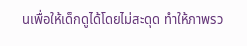นเพื่อให้เด็กดูได้โดยไม่สะดุด ทำให้ภาพรว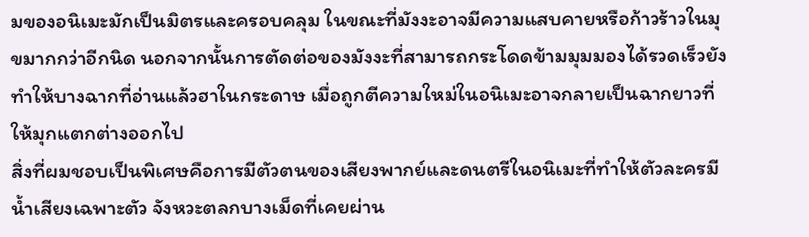มของอนิเมะมักเป็นมิตรและครอบคลุม ในขณะที่มังงะอาจมีความแสบคายหรือก้าวร้าวในมุขมากกว่าอีกนิด นอกจากนั้นการตัดต่อของมังงะที่สามารถกระโดดข้ามมุมมองได้รวดเร็วยังทำให้บางฉากที่อ่านแล้วฮาในกระดาษ เมื่อถูกตีความใหม่ในอนิเมะอาจกลายเป็นฉากยาวที่ให้มุกแตกต่างออกไป
สิ่งที่ผมชอบเป็นพิเศษคือการมีตัวตนของเสียงพากย์และดนตรีในอนิเมะที่ทำให้ตัวละครมีน้ำเสียงเฉพาะตัว จังหวะตลกบางเม็ดที่เคยผ่าน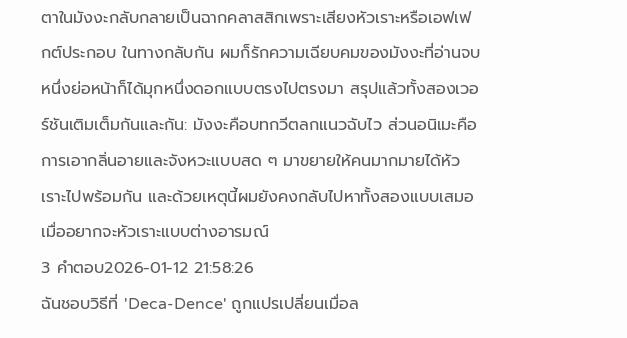ตาในมังงะกลับกลายเป็นฉากคลาสสิกเพราะเสียงหัวเราะหรือเอฟเฟกต์ประกอบ ในทางกลับกัน ผมก็รักความเฉียบคมของมังงะที่อ่านจบหนึ่งย่อหน้าก็ได้มุกหนึ่งดอกแบบตรงไปตรงมา สรุปแล้วทั้งสองเวอร์ชันเติมเต็มกันและกัน: มังงะคือบทกวีตลกแนวฉับไว ส่วนอนิเมะคือการเอากลิ่นอายและจังหวะแบบสด ๆ มาขยายให้คนมากมายได้หัวเราะไปพร้อมกัน และด้วยเหตุนี้ผมยังคงกลับไปหาทั้งสองแบบเสมอเมื่ออยากจะหัวเราะแบบต่างอารมณ์
3 คำตอบ2026-01-12 21:58:26
ฉันชอบวิธีที่ 'Deca-Dence' ถูกแปรเปลี่ยนเมื่อล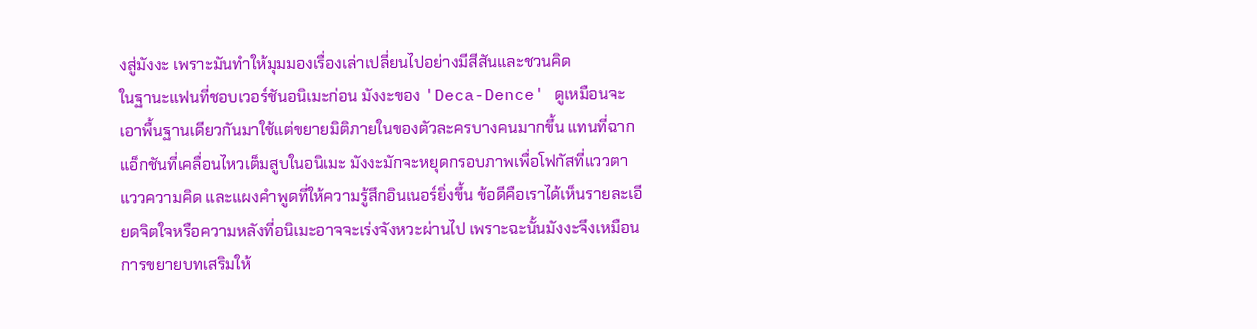งสู่มังงะ เพราะมันทำให้มุมมองเรื่องเล่าเปลี่ยนไปอย่างมีสีสันและชวนคิด
ในฐานะแฟนที่ชอบเวอร์ชันอนิเมะก่อน มังงะของ 'Deca-Dence' ดูเหมือนจะเอาพื้นฐานเดียวกันมาใช้แต่ขยายมิติภายในของตัวละครบางคนมากขึ้น แทนที่ฉากแอ็กชันที่เคลื่อนไหวเต็มสูบในอนิเมะ มังงะมักจะหยุดกรอบภาพเพื่อโฟกัสที่แววตา แววความคิด และแผงคำพูดที่ให้ความรู้สึกอินเนอร์ยิ่งขึ้น ข้อดีคือเราได้เห็นรายละเอียดจิตใจหรือความหลังที่อนิเมะอาจจะเร่งจังหวะผ่านไป เพราะฉะนั้นมังงะจึงเหมือนการขยายบทเสริมให้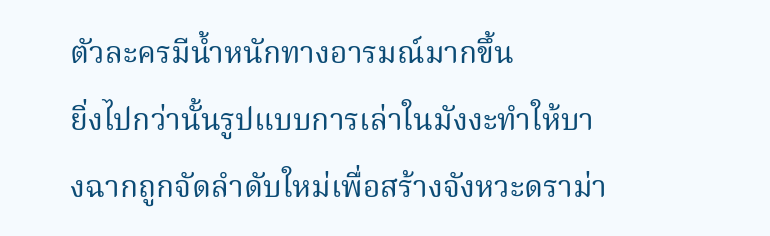ตัวละครมีน้ำหนักทางอารมณ์มากขึ้น
ยิ่งไปกว่านั้นรูปแบบการเล่าในมังงะทำให้บางฉากถูกจัดลำดับใหม่เพื่อสร้างจังหวะดราม่า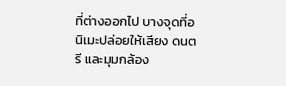ที่ต่างออกไป บางจุดที่อนิเมะปล่อยให้เสียง ดนตรี และมุมกล้อง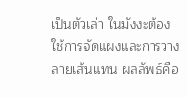เป็นตัวเล่า ในมังงะต้องใช้การจัดแผงและการวางลายเส้นแทน ผลลัพธ์คือ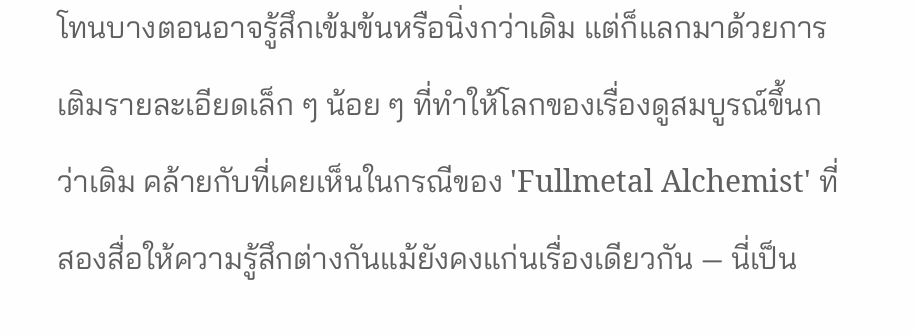โทนบางตอนอาจรู้สึกเข้มข้นหรือนิ่งกว่าเดิม แต่ก็แลกมาด้วยการเติมรายละเอียดเล็ก ๆ น้อย ๆ ที่ทำให้โลกของเรื่องดูสมบูรณ์ขึ้นกว่าเดิม คล้ายกับที่เคยเห็นในกรณีของ 'Fullmetal Alchemist' ที่สองสื่อให้ความรู้สึกต่างกันแม้ยังคงแก่นเรื่องเดียวกัน — นี่เป็น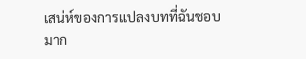เสน่ห์ของการแปลงบทที่ฉันชอบมาก